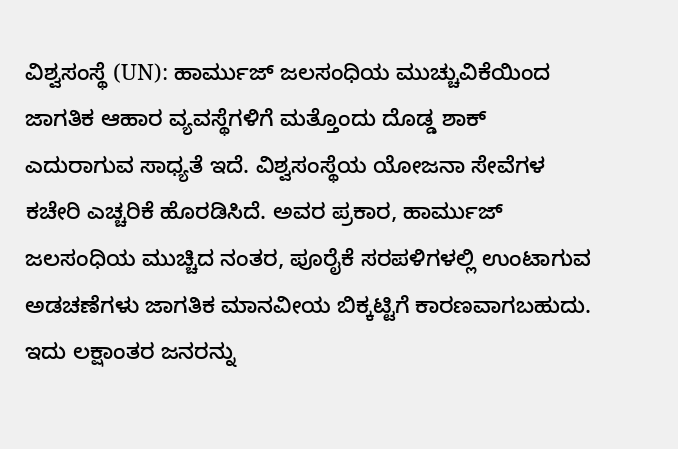ವಿಶ್ವಸಂಸ್ಥೆ (UN): ಹಾರ್ಮುಜ್ ಜಲಸಂಧಿಯ ಮುಚ್ಚುವಿಕೆಯಿಂದ ಜಾಗತಿಕ ಆಹಾರ ವ್ಯವಸ್ಥೆಗಳಿಗೆ ಮತ್ತೊಂದು ದೊಡ್ಡ ಶಾಕ್ ಎದುರಾಗುವ ಸಾಧ್ಯತೆ ಇದೆ. ವಿಶ್ವಸಂಸ್ಥೆಯ ಯೋಜನಾ ಸೇವೆಗಳ ಕಚೇರಿ ಎಚ್ಚರಿಕೆ ಹೊರಡಿಸಿದೆ. ಅವರ ಪ್ರಕಾರ, ಹಾರ್ಮುಜ್ ಜಲಸಂಧಿಯ ಮುಚ್ಚಿದ ನಂತರ, ಪೂರೈಕೆ ಸರಪಳಿಗಳಲ್ಲಿ ಉಂಟಾಗುವ ಅಡಚಣೆಗಳು ಜಾಗತಿಕ ಮಾನವೀಯ ಬಿಕ್ಕಟ್ಟಿಗೆ ಕಾರಣವಾಗಬಹುದು. ಇದು ಲಕ್ಷಾಂತರ ಜನರನ್ನು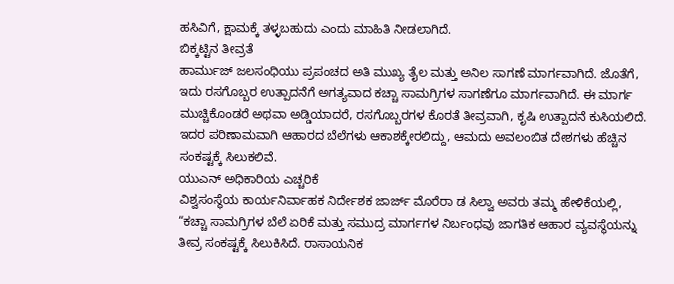ಹಸಿವಿಗೆ, ಕ್ಷಾಮಕ್ಕೆ ತಳ್ಳಬಹುದು ಎಂದು ಮಾಹಿತಿ ನೀಡಲಾಗಿದೆ.
ಬಿಕ್ಕಟ್ಟಿನ ತೀವ್ರತೆ
ಹಾರ್ಮುಜ್ ಜಲಸಂಧಿಯು ಪ್ರಪಂಚದ ಅತಿ ಮುಖ್ಯ ತೈಲ ಮತ್ತು ಅನಿಲ ಸಾಗಣೆ ಮಾರ್ಗವಾಗಿದೆ. ಜೊತೆಗೆ, ಇದು ರಸಗೊಬ್ಬರ ಉತ್ಪಾದನೆಗೆ ಅಗತ್ಯವಾದ ಕಚ್ಚಾ ಸಾಮಗ್ರಿಗಳ ಸಾಗಣೆಗೂ ಮಾರ್ಗವಾಗಿದೆ. ಈ ಮಾರ್ಗ ಮುಚ್ಚಿಕೊಂಡರೆ ಅಥವಾ ಅಡ್ಡಿಯಾದರೆ, ರಸಗೊಬ್ಬರಗಳ ಕೊರತೆ ತೀವ್ರವಾಗಿ, ಕೃಷಿ ಉತ್ಪಾದನೆ ಕುಸಿಯಲಿದೆ. ಇದರ ಪರಿಣಾಮವಾಗಿ ಆಹಾರದ ಬೆಲೆಗಳು ಆಕಾಶಕ್ಕೇರಲಿದ್ದು, ಆಮದು ಅವಲಂಬಿತ ದೇಶಗಳು ಹೆಚ್ಚಿನ ಸಂಕಷ್ಟಕ್ಕೆ ಸಿಲುಕಲಿವೆ.
ಯುಎನ್ ಅಧಿಕಾರಿಯ ಎಚ್ಚರಿಕೆ
ವಿಶ್ವಸಂಸ್ಥೆಯ ಕಾರ್ಯನಿರ್ವಾಹಕ ನಿರ್ದೇಶಕ ಜಾರ್ಜ್ ಮೊರೆರಾ ಡ ಸಿಲ್ವಾ ಅವರು ತಮ್ಮ ಹೇಳಿಕೆಯಲ್ಲಿ, “ಕಚ್ಚಾ ಸಾಮಗ್ರಿಗಳ ಬೆಲೆ ಏರಿಕೆ ಮತ್ತು ಸಮುದ್ರ ಮಾರ್ಗಗಳ ನಿರ್ಬಂಧವು ಜಾಗತಿಕ ಆಹಾರ ವ್ಯವಸ್ಥೆಯನ್ನು ತೀವ್ರ ಸಂಕಷ್ಟಕ್ಕೆ ಸಿಲುಕಿಸಿದೆ. ರಾಸಾಯನಿಕ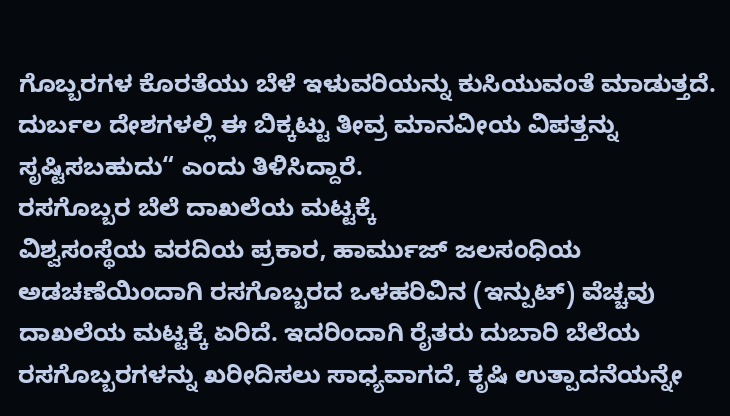ಗೊಬ್ಬರಗಳ ಕೊರತೆಯು ಬೆಳೆ ಇಳುವರಿಯನ್ನು ಕುಸಿಯುವಂತೆ ಮಾಡುತ್ತದೆ. ದುರ್ಬಲ ದೇಶಗಳಲ್ಲಿ ಈ ಬಿಕ್ಕಟ್ಟು ತೀವ್ರ ಮಾನವೀಯ ವಿಪತ್ತನ್ನು ಸೃಷ್ಟಿಸಬಹುದು“ ಎಂದು ತಿಳಿಸಿದ್ದಾರೆ.
ರಸಗೊಬ್ಬರ ಬೆಲೆ ದಾಖಲೆಯ ಮಟ್ಟಕ್ಕೆ
ವಿಶ್ವಸಂಸ್ಥೆಯ ವರದಿಯ ಪ್ರಕಾರ, ಹಾರ್ಮುಜ್ ಜಲಸಂಧಿಯ ಅಡಚಣೆಯಿಂದಾಗಿ ರಸಗೊಬ್ಬರದ ಒಳಹರಿವಿನ (ಇನ್ಪುಟ್) ವೆಚ್ಚವು ದಾಖಲೆಯ ಮಟ್ಟಕ್ಕೆ ಏರಿದೆ. ಇದರಿಂದಾಗಿ ರೈತರು ದುಬಾರಿ ಬೆಲೆಯ ರಸಗೊಬ್ಬರಗಳನ್ನು ಖರೀದಿಸಲು ಸಾಧ್ಯವಾಗದೆ, ಕೃಷಿ ಉತ್ಪಾದನೆಯನ್ನೇ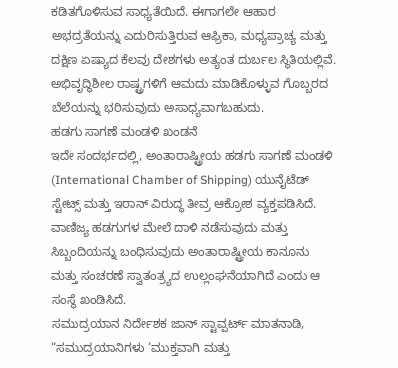ಕಡಿತಗೊಳಿಸುವ ಸಾಧ್ಯತೆಯಿದೆ. ಈಗಾಗಲೇ ಆಹಾರ ಅಭದ್ರತೆಯನ್ನು ಎದುರಿಸುತ್ತಿರುವ ಆಫ್ರಿಕಾ, ಮಧ್ಯಪ್ರಾಚ್ಯ ಮತ್ತು ದಕ್ಷಿಣ ಏಷ್ಯಾದ ಕೆಲವು ದೇಶಗಳು ಅತ್ಯಂತ ದುರ್ಬಲ ಸ್ಥಿತಿಯಲ್ಲಿವೆ. ಅಭಿವೃದ್ಧಿಶೀಲ ರಾಷ್ಟ್ರಗಳಿಗೆ ಆಮದು ಮಾಡಿಕೊಳ್ಳುವ ಗೊಬ್ಬರದ ಬೆಲೆಯನ್ನು ಭರಿಸುವುದು ಅಸಾಧ್ಯವಾಗಬಹುದು.
ಹಡಗು ಸಾಗಣೆ ಮಂಡಳಿ ಖಂಡನೆ
ಇದೇ ಸಂದರ್ಭದಲ್ಲಿ, ಅಂತಾರಾಷ್ಟ್ರೀಯ ಹಡಗು ಸಾಗಣೆ ಮಂಡಳಿ (International Chamber of Shipping) ಯುನೈಟೆಡ್ ಸ್ಟೇಟ್ಸ್ ಮತ್ತು ಇರಾನ್ ವಿರುದ್ಧ ತೀವ್ರ ಆಕ್ರೋಶ ವ್ಯಕ್ತಪಡಿಸಿದೆ. ವಾಣಿಜ್ಯ ಹಡಗುಗಳ ಮೇಲೆ ದಾಳಿ ನಡೆಸುವುದು ಮತ್ತು ಸಿಬ್ಬಂದಿಯನ್ನು ಬಂಧಿಸುವುದು ಅಂತಾರಾಷ್ಟ್ರೀಯ ಕಾನೂನು ಮತ್ತು ಸಂಚರಣೆ ಸ್ವಾತಂತ್ರ್ಯದ ಉಲ್ಲಂಘನೆಯಾಗಿದೆ ಎಂದು ಆ ಸಂಸ್ಥೆ ಖಂಡಿಸಿದೆ.
ಸಮುದ್ರಯಾನ ನಿರ್ದೇಶಕ ಜಾನ್ ಸ್ಟಾವ್ಪರ್ಟ್ ಮಾತನಾಡಿ, “ಸಮುದ್ರಯಾನಿಗಳು ‘ಮುಕ್ತವಾಗಿ ಮತ್ತು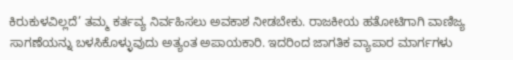ಕಿರುಕುಳವಿಲ್ಲದೆ’ ತಮ್ಮ ಕರ್ತವ್ಯ ನಿರ್ವಹಿಸಲು ಅವಕಾಶ ನೀಡಬೇಕು. ರಾಜಕೀಯ ಹತೋಟಿಗಾಗಿ ವಾಣಿಜ್ಯ ಸಾಗಣೆಯನ್ನು ಬಳಸಿಕೊಳ್ಳುವುದು ಅತ್ಯಂತ ಅಪಾಯಕಾರಿ. ಇದರಿಂದ ಜಾಗತಿಕ ವ್ಯಾಪಾರ ಮಾರ್ಗಗಳು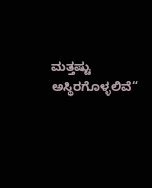ಮತ್ತಷ್ಟು ಅಸ್ಥಿರಗೊಳ್ಳಲಿವೆ“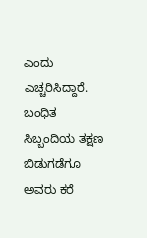ಎಂದು ಎಚ್ಚರಿಸಿದ್ದಾರೆ. ಬಂಧಿತ ಸಿಬ್ಬಂದಿಯ ತಕ್ಷಣ ಬಿಡುಗಡೆಗೂ ಅವರು ಕರೆ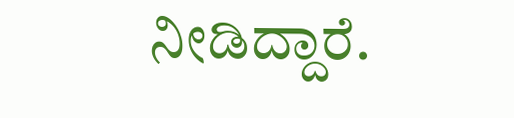ನೀಡಿದ್ದಾರೆ.